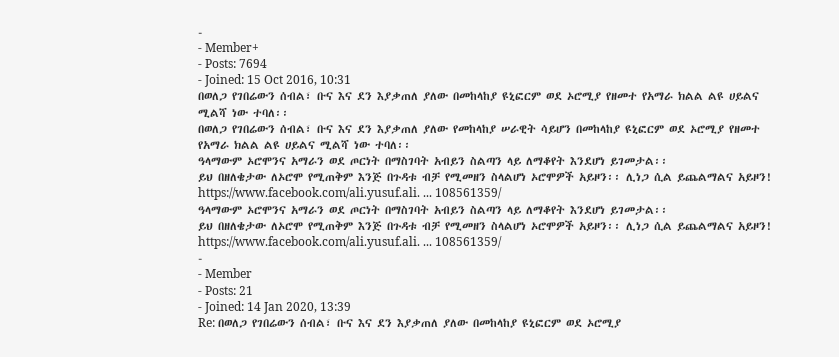-
- Member+
- Posts: 7694
- Joined: 15 Oct 2016, 10:31
በወለጋ የገበሬውን ሰብል፣ ቡና እና ደን እያቃጠለ ያለው በመከላከያ ዩኒፎርም ወደ ኦሮሚያ የዘመተ የአማራ ክልል ልዩ ሀይልና ሚልሻ ነው ተባለ፡፡
በወለጋ የገበሬውን ሰብል፣ ቡና እና ደን እያቃጠለ ያለው የመከላከያ ሠራዊት ሳይሆን በመከላከያ ዩኒፎርም ወደ ኦሮሚያ የዘመተ የአማራ ክልል ልዩ ሀይልና ሚልሻ ነው ተባለ፡፡
ዓላማውም ኦሮሞንና አማራን ወደ ጦርነት በማስገባት አብይን ስልጣን ላይ ለማቆየት እንደሆነ ይገመታል፡፡
ይህ በዘለቄታው ለኦሮሞ የሚጠቅም እንጅ በጉዳቱ ብቻ የሚመዘን ስላልሆነ ኦሮሞዎች አይዞን፡፡ ሊነጋ ሲል ይጨልማልና አይዞን!
https://www.facebook.com/ali.yusuf.ali. ... 108561359/
ዓላማውም ኦሮሞንና አማራን ወደ ጦርነት በማስገባት አብይን ስልጣን ላይ ለማቆየት እንደሆነ ይገመታል፡፡
ይህ በዘለቄታው ለኦሮሞ የሚጠቅም እንጅ በጉዳቱ ብቻ የሚመዘን ስላልሆነ ኦሮሞዎች አይዞን፡፡ ሊነጋ ሲል ይጨልማልና አይዞን!
https://www.facebook.com/ali.yusuf.ali. ... 108561359/
-
- Member
- Posts: 21
- Joined: 14 Jan 2020, 13:39
Re: በወለጋ የገበሬውን ሰብል፣ ቡና እና ደን እያቃጠለ ያለው በመከላከያ ዩኒፎርም ወደ ኦሮሚያ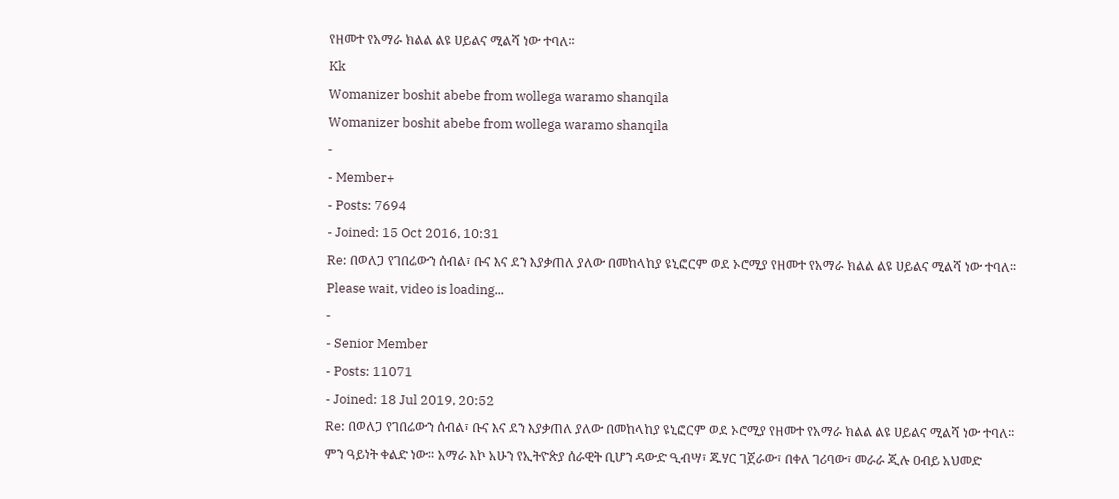የዘመተ የአማራ ክልል ልዩ ሀይልና ሚልሻ ነው ተባለ፡፡
Kk
Womanizer boshit abebe from wollega waramo shanqila
Womanizer boshit abebe from wollega waramo shanqila
-
- Member+
- Posts: 7694
- Joined: 15 Oct 2016, 10:31
Re: በወለጋ የገበሬውን ሰብል፣ ቡና እና ደን እያቃጠለ ያለው በመከላከያ ዩኒፎርም ወደ ኦሮሚያ የዘመተ የአማራ ክልል ልዩ ሀይልና ሚልሻ ነው ተባለ፡፡
Please wait, video is loading...
-
- Senior Member
- Posts: 11071
- Joined: 18 Jul 2019, 20:52
Re: በወለጋ የገበሬውን ሰብል፣ ቡና እና ደን እያቃጠለ ያለው በመከላከያ ዩኒፎርም ወደ ኦሮሚያ የዘመተ የአማራ ክልል ልዩ ሀይልና ሚልሻ ነው ተባለ፡፡
ምን ዓይነት ቀልድ ነው። አማራ እኮ አሁን የኢትዮጵያ ሰራዊት ቢሆን ዳውድ ዒብሣ፣ ጁሃር ገጀራው፣ በቀለ ገሪባው፣ መራራ ጂሉ ዐብይ አህመድ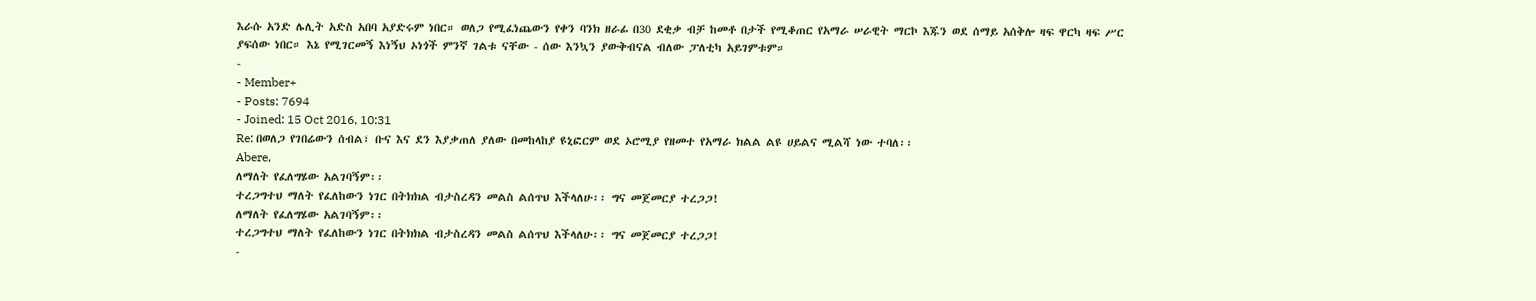እራሱ አንድ ሌሊት አድስ አበባ አያድሩም ነበር። ወለጋ የሚፈነጨውን የቀን ባንክ ዘራፊ በ30 ደቂቃ ብቻ ከመቶ በታች የሚቆጠር የአማራ ሠራዊት ማርኮ እጁን ወደ ሰማይ አሰቅሎ ዛፍ ዋርካ ዛፍ ሥር ያፍሰው ነበር። እኔ የሚገርመኝ እነኝህ ኦነጎች ምንኛ ገልቱ ናቸው - ሰው እንኳን ያውቅብናል ብለው ፓለቲካ አይገምቱም።
-
- Member+
- Posts: 7694
- Joined: 15 Oct 2016, 10:31
Re: በወለጋ የገበሬውን ሰብል፣ ቡና እና ደን እያቃጠለ ያለው በመከላከያ ዩኒፎርም ወደ ኦሮሚያ የዘመተ የአማራ ክልል ልዩ ሀይልና ሚልሻ ነው ተባለ፡፡
Abere,
ለማለት የፈለግሄው አልገባኝም፡፡
ተረጋግተህ ማለት የፈለከውን ነገር በትክክል ብታስረዳን መልስ ልሰጥህ እችላለሁ፡፡ ግና መጀመርያ ተረጋጋ!
ለማለት የፈለግሄው አልገባኝም፡፡
ተረጋግተህ ማለት የፈለከውን ነገር በትክክል ብታስረዳን መልስ ልሰጥህ እችላለሁ፡፡ ግና መጀመርያ ተረጋጋ!
-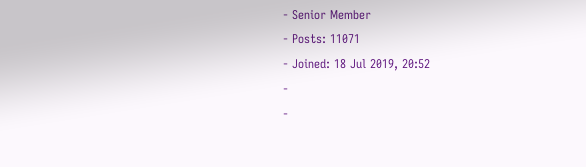- Senior Member
- Posts: 11071
- Joined: 18 Jul 2019, 20:52
-
-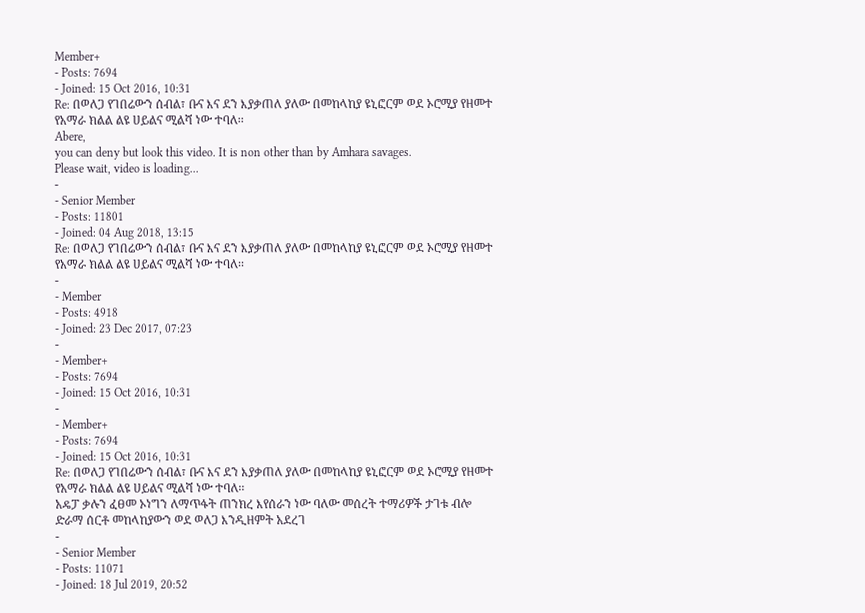Member+
- Posts: 7694
- Joined: 15 Oct 2016, 10:31
Re: በወለጋ የገበሬውን ሰብል፣ ቡና እና ደን እያቃጠለ ያለው በመከላከያ ዩኒፎርም ወደ ኦሮሚያ የዘመተ የአማራ ክልል ልዩ ሀይልና ሚልሻ ነው ተባለ፡፡
Abere,
you can deny but look this video. It is non other than by Amhara savages.
Please wait, video is loading...
-
- Senior Member
- Posts: 11801
- Joined: 04 Aug 2018, 13:15
Re: በወለጋ የገበሬውን ሰብል፣ ቡና እና ደን እያቃጠለ ያለው በመከላከያ ዩኒፎርም ወደ ኦሮሚያ የዘመተ የአማራ ክልል ልዩ ሀይልና ሚልሻ ነው ተባለ፡፡
-
- Member
- Posts: 4918
- Joined: 23 Dec 2017, 07:23
-
- Member+
- Posts: 7694
- Joined: 15 Oct 2016, 10:31
-
- Member+
- Posts: 7694
- Joined: 15 Oct 2016, 10:31
Re: በወለጋ የገበሬውን ሰብል፣ ቡና እና ደን እያቃጠለ ያለው በመከላከያ ዩኒፎርም ወደ ኦሮሚያ የዘመተ የአማራ ክልል ልዩ ሀይልና ሚልሻ ነው ተባለ፡፡
አዴፓ ቃሉን ፈፀመ ኦነግን ለማጥፋት ጠንክረ እየሰራን ነው ባለው መሰረት ተማሪዎች ታገቱ ብሎ ድራማ ሰርቶ መከላከያውን ወደ ወለጋ እንዲዘምት አደረገ
-
- Senior Member
- Posts: 11071
- Joined: 18 Jul 2019, 20:52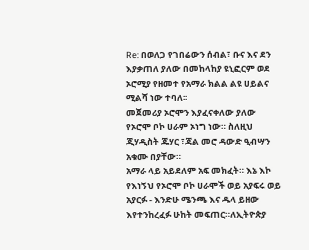Re: በወለጋ የገበሬውን ሰብል፣ ቡና እና ደን እያቃጠለ ያለው በመከላከያ ዩኒፎርም ወደ ኦሮሚያ የዘመተ የአማራ ክልል ልዩ ሀይልና ሚልሻ ነው ተባለ፡፡
መጀመሪያ ኦሮሞን እያፈናቀለው ያለው የኦሮሞ ቦኮ ሀራም ኦነግ ነው። ስለዚህ ጂሃዲስት ጁሃር ፣ጃል መሮ ዳውድ ዒብሣን አቁሙ በያቸው።
አማራ ላይ አይደለም አፍ መክፈት። እኔ እኮ የእነኝህ የኦሮሞ ቦኮ ሀራሞች ወይ አያፍሩ ወይ አያርፉ - እንድሁ ሜንጫ እና ዱላ ይዘው እየተንከረፈፉ ሁከት መፍጠር።ለኢትዮጵያ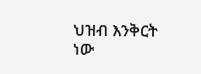ህዝብ እንቅርት ነው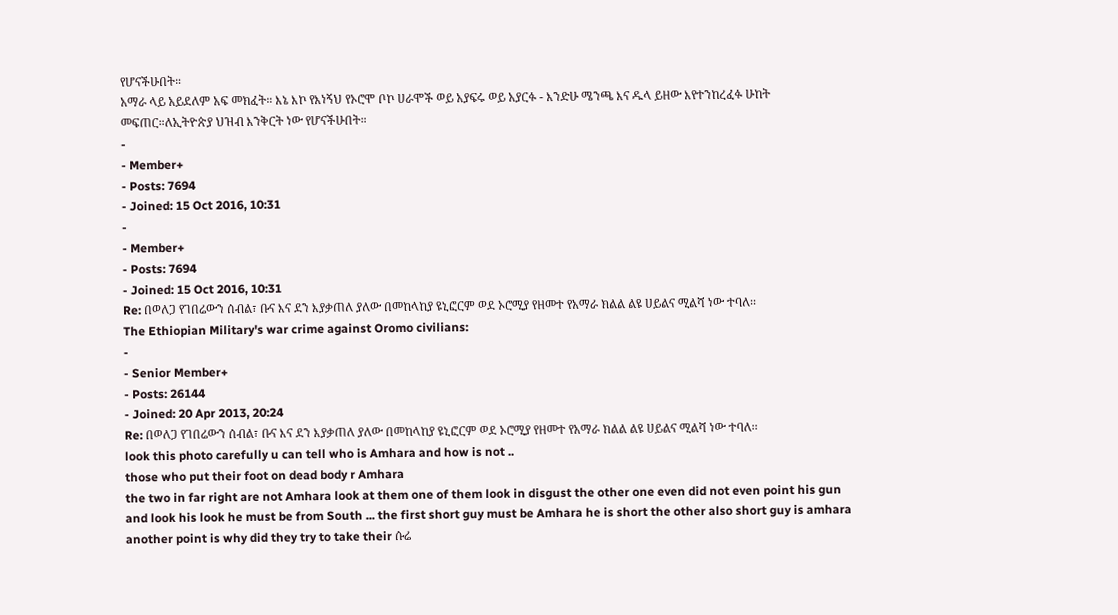የሆናችሁበት።
አማራ ላይ አይደለም አፍ መክፈት። እኔ እኮ የእነኝህ የኦሮሞ ቦኮ ሀራሞች ወይ አያፍሩ ወይ አያርፉ - እንድሁ ሜንጫ እና ዱላ ይዘው እየተንከረፈፉ ሁከት መፍጠር።ለኢትዮጵያ ህዝብ እንቅርት ነው የሆናችሁበት።
-
- Member+
- Posts: 7694
- Joined: 15 Oct 2016, 10:31
-
- Member+
- Posts: 7694
- Joined: 15 Oct 2016, 10:31
Re: በወለጋ የገበሬውን ሰብል፣ ቡና እና ደን እያቃጠለ ያለው በመከላከያ ዩኒፎርም ወደ ኦሮሚያ የዘመተ የአማራ ክልል ልዩ ሀይልና ሚልሻ ነው ተባለ፡፡
The Ethiopian Military's war crime against Oromo civilians:
-
- Senior Member+
- Posts: 26144
- Joined: 20 Apr 2013, 20:24
Re: በወለጋ የገበሬውን ሰብል፣ ቡና እና ደን እያቃጠለ ያለው በመከላከያ ዩኒፎርም ወደ ኦሮሚያ የዘመተ የአማራ ክልል ልዩ ሀይልና ሚልሻ ነው ተባለ፡፡
look this photo carefully u can tell who is Amhara and how is not ..
those who put their foot on dead body r Amhara
the two in far right are not Amhara look at them one of them look in disgust the other one even did not even point his gun and look his look he must be from South ... the first short guy must be Amhara he is short the other also short guy is amhara
another point is why did they try to take their ሱሬ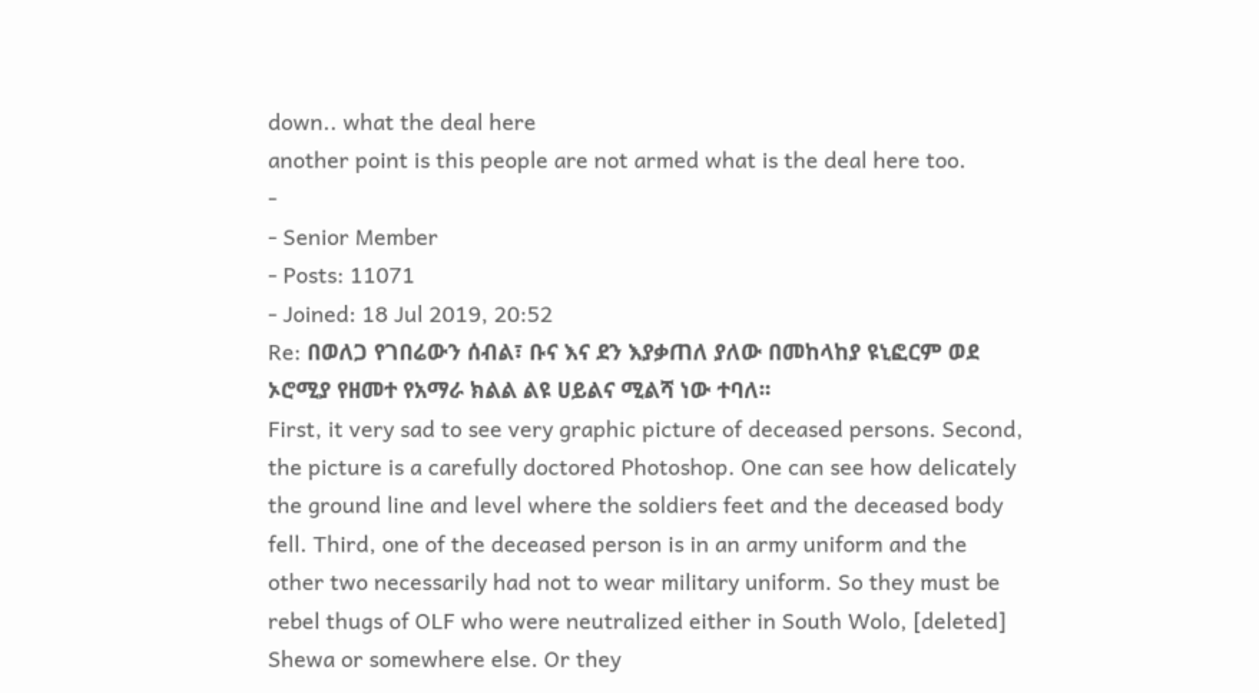down.. what the deal here
another point is this people are not armed what is the deal here too.
-
- Senior Member
- Posts: 11071
- Joined: 18 Jul 2019, 20:52
Re: በወለጋ የገበሬውን ሰብል፣ ቡና እና ደን እያቃጠለ ያለው በመከላከያ ዩኒፎርም ወደ ኦሮሚያ የዘመተ የአማራ ክልል ልዩ ሀይልና ሚልሻ ነው ተባለ፡፡
First, it very sad to see very graphic picture of deceased persons. Second, the picture is a carefully doctored Photoshop. One can see how delicately the ground line and level where the soldiers feet and the deceased body fell. Third, one of the deceased person is in an army uniform and the other two necessarily had not to wear military uniform. So they must be rebel thugs of OLF who were neutralized either in South Wolo, [deleted] Shewa or somewhere else. Or they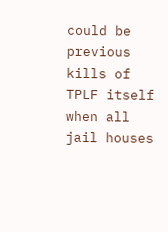could be previous kills of TPLF itself when all jail houses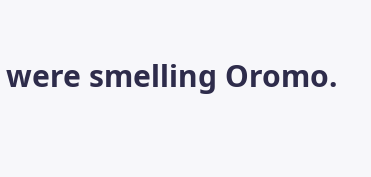were smelling Oromo.